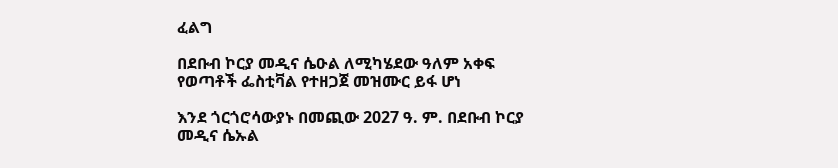ፈልግ

በደቡብ ኮርያ መዲና ሴዑል ለሚካሄደው ዓለም አቀፍ የወጣቶች ፌስቲቫል የተዘጋጀ መዝሙር ይፋ ሆነ

እንደ ጎርጎሮሳውያኑ በመጪው 2027 ዓ. ም. በደቡብ ኮርያ መዲና ሴኡል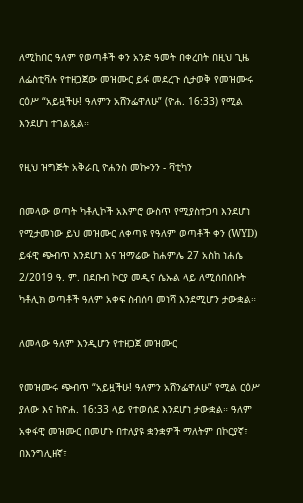ለሚከበር ዓለም የወጣቶች ቀን አንድ ዓመት በቀረበት በዚህ ጊዜ ለፌስቲቫሉ የተዘጋጀው መዝሙር ይፋ መደረጉ ሲታወቅ የመዝሙሩ ርዕሥ “አይዟችሁ! ዓለምን አሸንፌዋለሁ” (ዮሐ. 16:33) የሚል እንደሆነ ተገልጿል።

የዚህ ዝግጅት አቅራቢ ዮሐንስ መኰንን - ቫቲካን

በመላው ወጣት ካቶሊኮች አእምሮ ውስጥ የሚያስተጋባ እንደሆነ የሚታመነው ይህ መዝሙር ለቀጣዩ የዓለም ወጣቶች ቀን (WYD) ይፋዊ ጭብጥ እንደሆነ እና ዝማሬው ከሐምሌ 27 አስከ ነሐሴ 2/2019 ዓ. ም. በደቡብ ኮርያ መዲና ሴኡል ላይ ለሚሰበሰቡት ካቶሊክ ወጣቶች ዓለም አቀፍ ስብሰባ መነሻ እንደሚሆን ታውቋል።

ለመላው ዓለም እንዲሆን የተዘጋጀ መዝሙር

የመዝሙሩ ጭብጥ “አይዟችሁ! ዓለምን አሸንፌዋለሁ” የሚል ርዕሥ ያለው እና ከዮሐ. 16:33 ላይ የተወሰደ እንደሆነ ታውቋል። ዓለም አቀፋዊ መዝሙር በመሆኑ በተለያዩ ቋንቋዎች ማለትም በኮርያኛ፣ በእንግሊዘኛ፣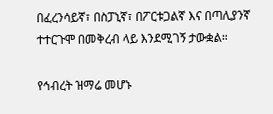በፈረንሳይኛ፣ በስፓኒኛ፣ በፖርቱጋልኛ እና በጣሊያንኛ ተተርጉሞ በመቅረብ ላይ እንደሚገኝ ታውቋል።

የኅብረት ዝማሬ መሆኑ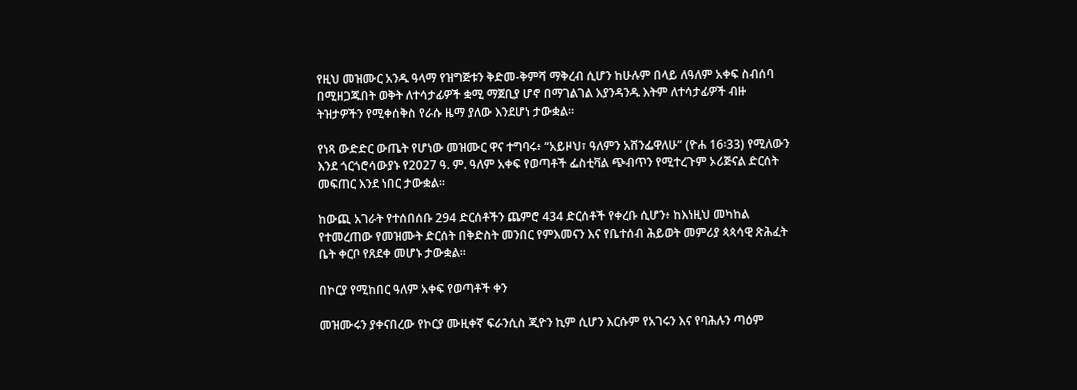የዚህ መዝሙር አንዱ ዓላማ የዝግጅቱን ቅድመ-ቅምሻ ማቅረብ ሲሆን ከሁሉም በላይ ለዓለም አቀፍ ስብሰባ በሚዘጋጁበት ወቅት ለተሳታፊዎች ቋሚ ማጀቢያ ሆኖ በማገልገል እያንዳንዱ እትም ለተሳታፊዎች ብዙ ትዝታዎችን የሚቀሰቅስ የራሱ ዜማ ያለው እንደሆነ ታውቋል።

የነጻ ውድድር ውጤት የሆነው መዝሙር ዋና ተግባሩ፥ “አይዞህ፣ ዓለምን አሸንፌዋለሁ” (ዮሐ 16፡33) የሚለውን እንደ ጎርጎሮሳውያኑ የ2027 ዓ. ም. ዓለም አቀፍ የወጣቶች ፌስቲቫል ጭብጥን የሚተረጉም ኦሪጅናል ድርሰት መፍጠር እንደ ነበር ታውቋል።

ከውጪ አገራት የተሰበሰቡ 294 ድርሰቶችን ጨምሮ 434 ድርሰቶች የቀረቡ ሲሆን፥ ከእነዚህ መካከል የተመረጠው የመዝሙት ድርሰት በቅድስት መንበር የምእመናን እና የቤተሰብ ሕይወት መምሪያ ጳጳሳዊ ጽሕፈት ቤት ቀርቦ የጸደቀ መሆኑ ታውቋል።

በኮርያ የሚከበር ዓለም አቀፍ የወጣቶች ቀን

መዝሙሩን ያቀናበረው የኮርያ ሙዚቀኛ ፍራንሲስ ጂዮን ኪም ሲሆን እርሱም የአገሩን እና የባሕሉን ጣዕም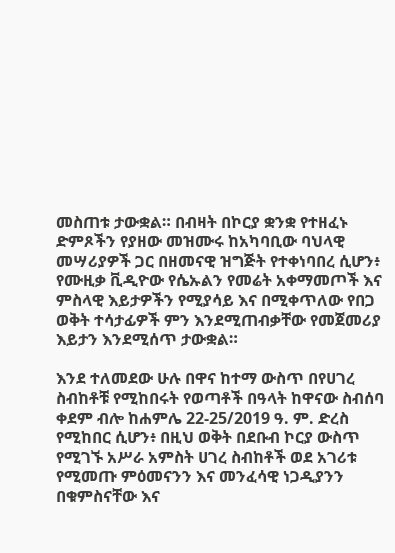መስጠቱ ታውቋል። በብዛት በኮርያ ቋንቋ የተዘፈኑ ድምጾችን የያዘው መዝሙሩ ከአካባቢው ባህላዊ መሣሪያዎች ጋር በዘመናዊ ዝግጅት የተቀነባበረ ሲሆን፥ የሙዚቃ ቪዲዮው የሴኡልን የመሬት አቀማመጦች እና ምስላዊ እይታዎችን የሚያሳይ እና በሚቀጥለው የበጋ ወቅት ተሳታፊዎች ምን እንደሚጠብቃቸው የመጀመሪያ እይታን እንደሚሰጥ ታውቋል።

እንደ ተለመደው ሁሉ በዋና ከተማ ውስጥ በየሀገረ ስብከቶቹ የሚከበሩት የወጣቶች በዓላት ከዋናው ስብሰባ ቀደም ብሎ ከሐምሌ 22-25/2019 ዓ. ም. ድረስ የሚከበር ሲሆን፥ በዚህ ወቅት በደቡብ ኮርያ ውስጥ የሚገኙ አሥራ አምስት ሀገረ ስብከቶች ወደ አገሪቱ የሚመጡ ምዕመናንን እና መንፈሳዊ ነጋዲያንን በቁምስናቸው እና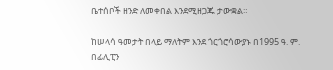ቤተሰቦች ዘንድ ለመቀበል እንደሚዘጋጁ ታውቋል።

ከሠላሳ ዓመታት በላይ ማለትም እንደ ጎርጎሮሳውያኑ በ1995 ዓ. ም. በፊሊፒን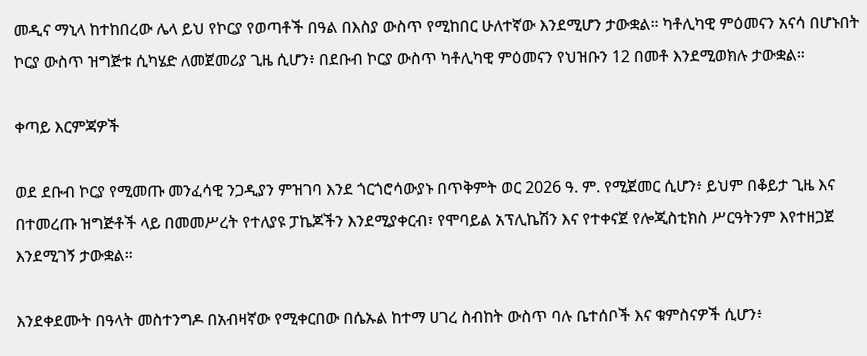መዲና ማኒላ ከተከበረው ሌላ ይህ የኮርያ የወጣቶች በዓል በእስያ ውስጥ የሚከበር ሁለተኛው እንደሚሆን ታውቋል። ካቶሊካዊ ምዕመናን አናሳ በሆኑበት ኮርያ ውስጥ ዝግጅቱ ሲካሄድ ለመጀመሪያ ጊዜ ሲሆን፥ በደቡብ ኮርያ ውስጥ ካቶሊካዊ ምዕመናን የህዝቡን 12 በመቶ እንደሚወክሉ ታውቋል።

ቀጣይ እርምጃዎች

ወደ ደቡብ ኮርያ የሚመጡ መንፈሳዊ ንጋዲያን ምዝገባ እንደ ጎርጎሮሳውያኑ በጥቅምት ወር 2026 ዓ. ም. የሚጀመር ሲሆን፥ ይህም በቆይታ ጊዜ እና በተመረጡ ዝግጅቶች ላይ በመመሥረት የተለያዩ ፓኬጆችን እንደሚያቀርብ፣ የሞባይል አፕሊኬሽን እና የተቀናጀ የሎጂስቲክስ ሥርዓትንም እየተዘጋጀ እንደሚገኝ ታውቋል።

እንደቀደሙት በዓላት መስተንግዶ በአብዛኛው የሚቀርበው በሴኡል ከተማ ሀገረ ስብከት ውስጥ ባሉ ቤተሰቦች እና ቁምስናዎች ሲሆን፥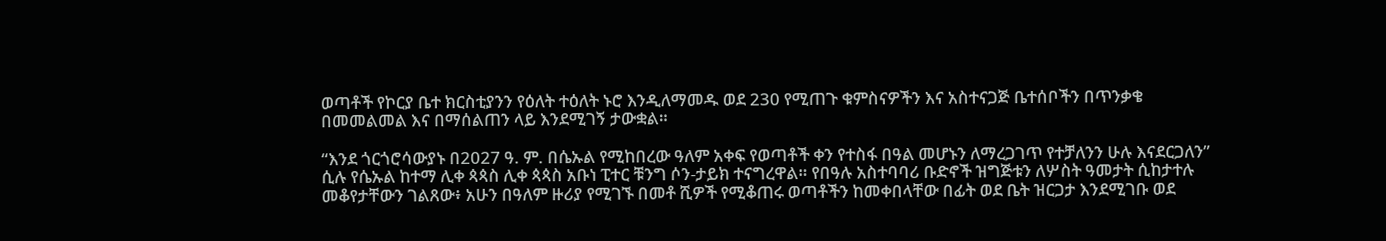ወጣቶች የኮርያ ቤተ ክርስቲያንን የዕለት ተዕለት ኑሮ እንዲለማመዱ ወደ 230 የሚጠጉ ቁምስናዎችን እና አስተናጋጅ ቤተሰቦችን በጥንቃቄ በመመልመል እና በማሰልጠን ላይ እንደሚገኝ ታውቋል።

“እንደ ጎርጎሮሳውያኑ በ2027 ዓ. ም. በሴኡል የሚከበረው ዓለም አቀፍ የወጣቶች ቀን የተስፋ በዓል መሆኑን ለማረጋገጥ የተቻለንን ሁሉ እናደርጋለን” ሲሉ የሴኡል ከተማ ሊቀ ጳጳስ ሊቀ ጳጳስ አቡነ ፒተር ቹንግ ሶን-ታይክ ተናግረዋል። የበዓሉ አስተባባሪ ቡድኖች ዝግጅቱን ለሦስት ዓመታት ሲከታተሉ መቆየታቸውን ገልጸው፥ አሁን በዓለም ዙሪያ የሚገኙ በመቶ ሺዎች የሚቆጠሩ ወጣቶችን ከመቀበላቸው በፊት ወደ ቤት ዝርጋታ እንደሚገቡ ወደ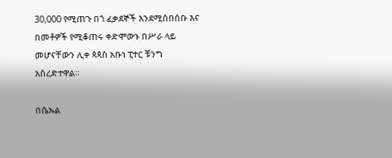30,000 የሚጠጉ በጎ ፈቃደኞች እንደሚሰበሰቡ እና በመቶዎች የሚቆጠሩ ቀድሞውኑ በሥራ ላይ መሆናቸውን ሊቀ ጳጳስ አቡነ ፒተር ቹንግ አስረድተዋል።

በሴኡል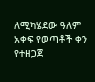ለሚካሄደው ዓለም አቀፍ የወጣቶች ቀን የተዘጋጀ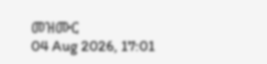መዝሙር
04 Aug 2026, 17:01